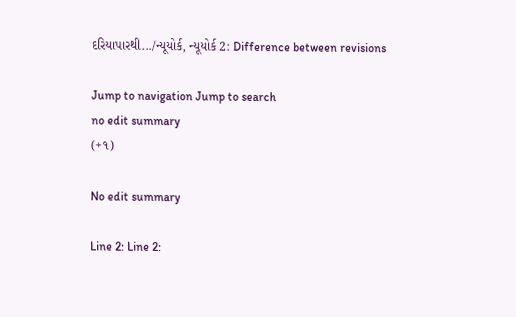દરિયાપારથી.../ન્યૂયોર્ક, ન્યૂયોર્ક 2: Difference between revisions

Jump to navigation Jump to search
no edit summary
(+૧)

No edit summary

Line 2: Line 2: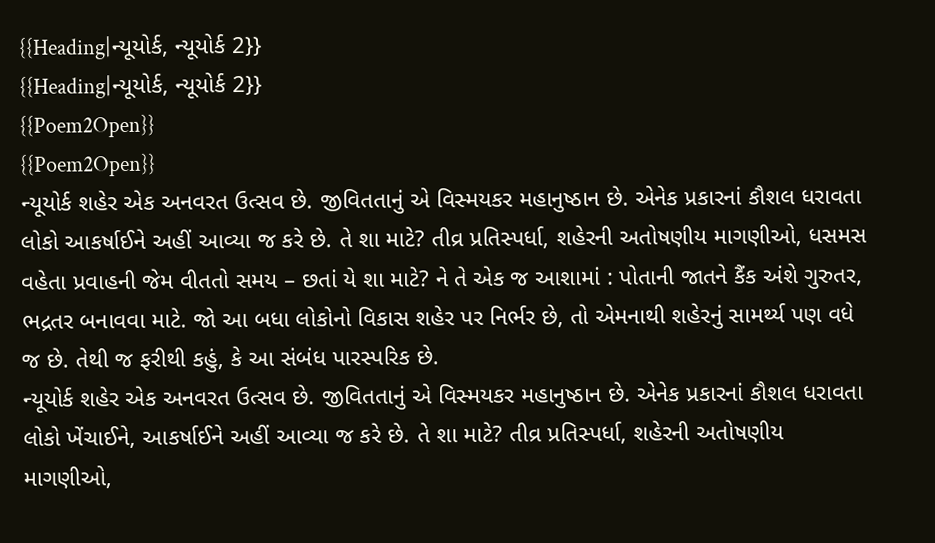{{Heading|ન્યૂયોર્ક, ન્યૂયોર્ક 2}}
{{Heading|ન્યૂયોર્ક, ન્યૂયોર્ક 2}}
{{Poem2Open}}
{{Poem2Open}}
ન્યૂયોર્ક શહેર એક અનવરત ઉત્સવ છે. જીવિતતાનું એ વિસ્મયકર મહાનુષ્ઠાન છે. એનેક પ્રકારનાં કૌશલ ધરાવતા લોકો આકર્ષાઈને અહીં આવ્યા જ કરે છે. તે શા માટે? તીવ્ર પ્રતિસ્પર્ધા, શહેરની અતોષણીય માગણીઓ, ધસમસ વહેતા પ્રવાહની જેમ વીતતો સમય – છતાં યે શા માટે? ને તે એક જ આશામાં : પોતાની જાતને કૈંક અંશે ગુરુતર, ભદ્રતર બનાવવા માટે. જો આ બધા લોકોનો વિકાસ શહેર પર નિર્ભર છે, તો એમનાથી શહેરનું સામર્થ્ય પણ વધે જ છે. તેથી જ ફરીથી કહું, કે આ સંબંધ પારસ્પરિક છે.
ન્યૂયોર્ક શહેર એક અનવરત ઉત્સવ છે. જીવિતતાનું એ વિસ્મયકર મહાનુષ્ઠાન છે. એનેક પ્રકારનાં કૌશલ ધરાવતા લોકો ખેંચાઈને, આકર્ષાઈને અહીં આવ્યા જ કરે છે. તે શા માટે? તીવ્ર પ્રતિસ્પર્ધા, શહેરની અતોષણીય માગણીઓ,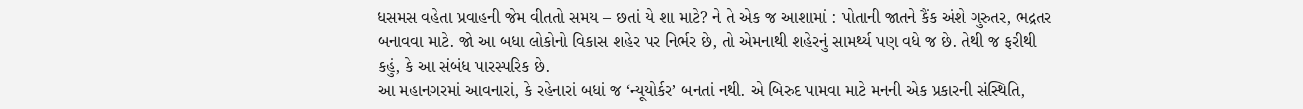ધસમસ વહેતા પ્રવાહની જેમ વીતતો સમય – છતાં યે શા માટે? ને તે એક જ આશામાં : પોતાની જાતને કૈંક અંશે ગુરુતર, ભદ્રતર બનાવવા માટે. જો આ બધા લોકોનો વિકાસ શહેર પર નિર્ભર છે, તો એમનાથી શહેરનું સામર્થ્ય પણ વધે જ છે. તેથી જ ફરીથી કહું, કે આ સંબંધ પારસ્પરિક છે.
આ મહાનગરમાં આવનારાં, કે રહેનારાં બધાં જ ‘ન્યૂયોર્કર’ બનતાં નથી. એ બિરુદ પામવા માટે મનની એક પ્રકારની સંસ્થિતિ,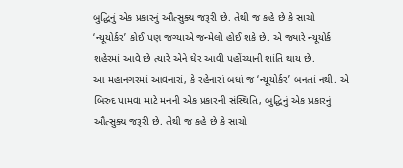બુદ્ધિનું એક પ્રકારનું ઔત્સુક્ય જરૂરી છે. તેથી જ કહે છે કે સાચો ‘ન્યૂયોર્કર’ કોઈ પણ જગ્યાએ જન્મેલો હોઈ શકે છે. એ જ્યારે ન્યૂયોર્ક શહેરમાં આવે છે ત્યારે એને ઘેર આવી પહોંચ્યાની શાંતિ થાય છે.
આ મહાનગરમાં આવનારાં, કે રહેનારાં બધાં જ ‘ન્યૂયોર્કર’ બનતાં નથી. એ બિરુદ પામવા માટે મનની એક પ્રકારની સંસ્થિતિ, બુદ્ધિનું એક પ્રકારનું ઔત્સુક્ય જરૂરી છે. તેથી જ કહે છે કે સાચો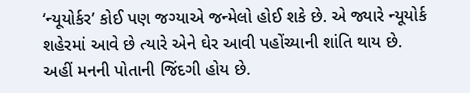‘ન્યૂયોર્કર’ કોઈ પણ જગ્યાએ જન્મેલો હોઈ શકે છે. એ જ્યારે ન્યૂયોર્ક શહેરમાં આવે છે ત્યારે એને ઘેર આવી પહોંચ્યાની શાંતિ થાય છે.
અહીં મનની પોતાની જિંદગી હોય છે.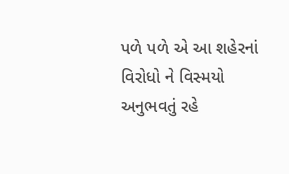પળે પળે એ આ શહેરનાં વિરોધો ને વિસ્મયો અનુભવતું રહે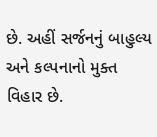છે. અહીં સર્જનનું બાહુલ્ય અને કલ્પનાનો મુક્ત વિહાર છે.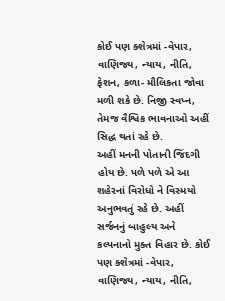કોઈ પણ ક્શેત્રમાં -વેપાર, વાણિજ્ય, ન્યાય, નીતિ, ફેશન, કળા- મૌલિકતા જોવા મળી શકે છે. નિજી સ્વપ્ન, તેમજ વૈશ્વિક ભાવનાઓ અહીં સિદ્ધ થતાં રહે છે.
અહીં મનની પોતાની જિંદગી હોય છે. પળે પળે એ આ શહેરનાં વિરોધો ને વિસ્મયો અનુભવતું રહે છે. અહીં સર્જનનું બાહુલ્ય અને કલ્પનાનો મુક્ત વિહાર છે. કોઈ પણ ક્શેત્રમાં -વેપાર, વાણિજ્ય, ન્યાય, નીતિ,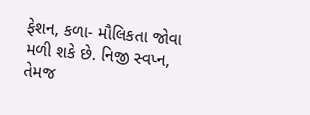ફેશન, કળા- મૌલિકતા જોવા મળી શકે છે. નિજી સ્વપ્ન, તેમજ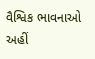વૈશ્વિક ભાવનાઓ અહીં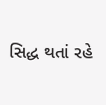સિદ્ધ થતાં રહે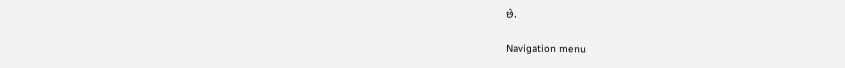છે.

Navigation menu